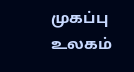முகப்பு
உலகம்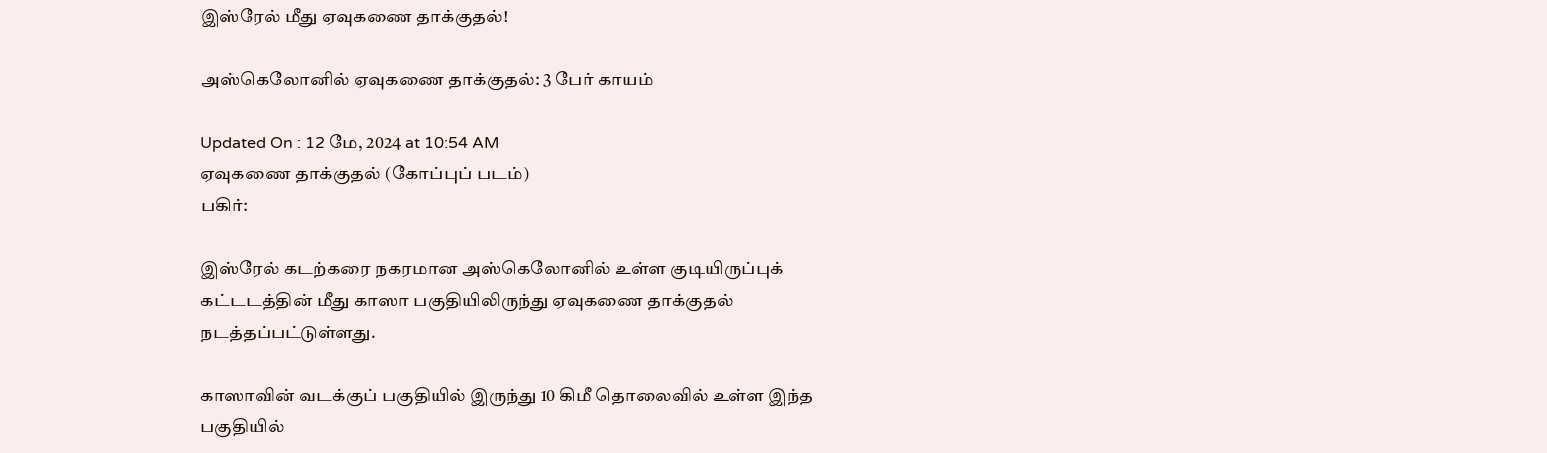இஸ்ரேல் மீது ஏவுகணை தாக்குதல்!

அஸ்கெலோனில் ஏவுகணை தாக்குதல்: 3 பேர் காயம்

Updated On : 12 மே, 2024 at 10:54 AM
ஏவுகணை தாக்குதல் (கோப்புப் படம்)
பகிர்:

இஸ்ரேல் கடற்கரை நகரமான அஸ்கெலோனில் உள்ள குடியிருப்புக் கட்டடத்தின் மீது காஸா பகுதியிலிருந்து ஏவுகணை தாக்குதல் நடத்தப்பட்டுள்ளது.

காஸாவின் வடக்குப் பகுதியில் இருந்து 10 கிமீ தொலைவில் உள்ள இந்த பகுதியில்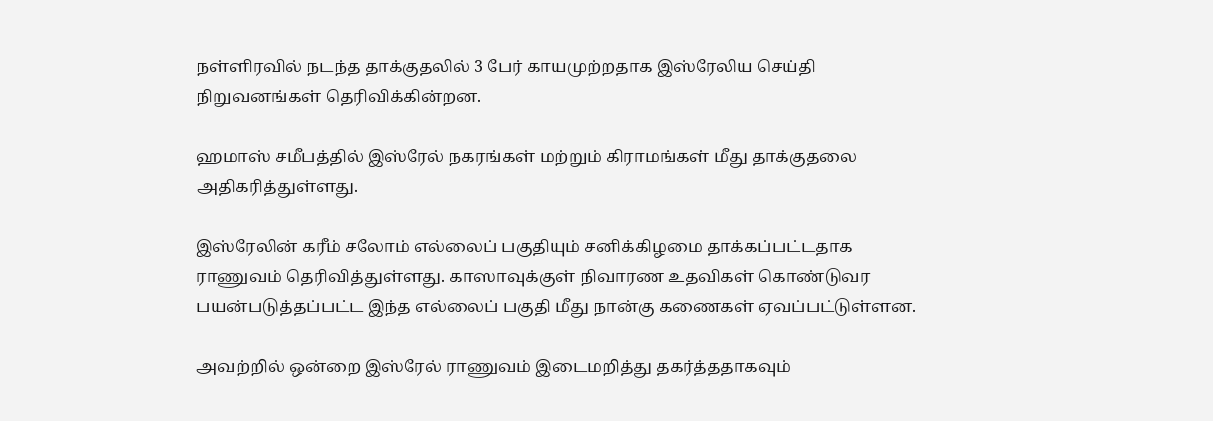நள்ளிரவில் நடந்த தாக்குதலில் 3 பேர் காயமுற்றதாக இஸ்ரேலிய செய்தி நிறுவனங்கள் தெரிவிக்கின்றன.

ஹமாஸ் சமீபத்தில் இஸ்ரேல் நகரங்கள் மற்றும் கிராமங்கள் மீது தாக்குதலை அதிகரித்துள்ளது.

இஸ்ரேலின் கரீம் சலோம் எல்லைப் பகுதியும் சனிக்கிழமை தாக்கப்பட்டதாக ராணுவம் தெரிவித்துள்ளது. காஸாவுக்குள் நிவாரண உதவிகள் கொண்டுவர பயன்படுத்தப்பட்ட இந்த எல்லைப் பகுதி மீது நான்கு கணைகள் ஏவப்பட்டுள்ளன.

அவற்றில் ஒன்றை இஸ்ரேல் ராணுவம் இடைமறித்து தகர்த்ததாகவும்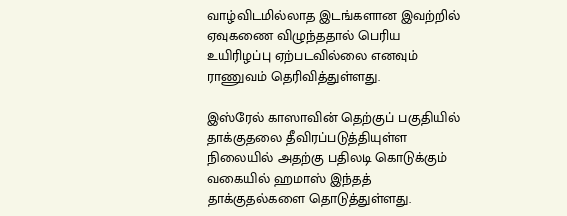வாழ்விடமில்லாத இடங்களான இவற்றில் ஏவுகணை விழுந்ததால் பெரிய உயிரிழப்பு ஏற்படவில்லை எனவும் ராணுவம் தெரிவித்துள்ளது.

இஸ்ரேல் காஸாவின் தெற்குப் பகுதியில் தாக்குதலை தீவிரப்படுத்தியுள்ள நிலையில் அதற்கு பதிலடி கொடுக்கும் வகையில் ஹமாஸ் இந்தத் தாக்குதல்களை தொடுத்துள்ளது.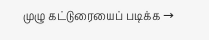முழு கட்டுரையைப் படிக்க →